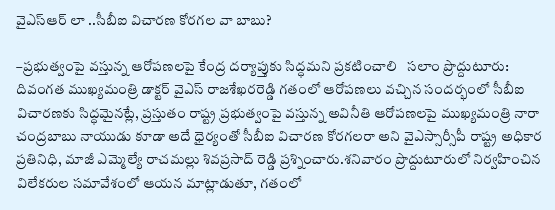వైఎస్ఆర్‌ లా ..సీబీఐ విచారణ కోరగల వా బాబు?

–ప్రభుత్వంపై వస్తున్న ఆరోపణలపై కేంద్ర దర్యాప్తుకు సిద్ధమని ప్రకటించాలి   సలాం ప్రొద్దుటూరు: దివంగత ముఖ్యమంత్రి డాక్టర్ వైఎస్ రాజశేఖరరెడ్డి గతంలో ఆరోపణలు వచ్చిన సందర్భంలో సీబీఐ విచారణకు సిద్ధమైనట్లే, ప్రస్తుతం రాష్ట్ర ప్రభుత్వంపై వస్తున్న అవినీతి ఆరోపణలపై ముఖ్యమంత్రి నారా చంద్రబాబు నాయుడు కూడా అదే ధైర్యంతో సీబీఐ విచారణ కోరగలరా అని వైఎస్సార్సీపీ రాష్ట్ర అధికార ప్రతినిధి, మాజీ ఎమ్మెల్యే రాచమల్లు శివప్రసాద్ రెడ్డి ప్రశ్నించారు.శనివారం ప్రొద్దుటూరులో నిర్వహించిన విలేకరుల సమావేశంలో ఆయన మాట్లాడుతూ, గతంలో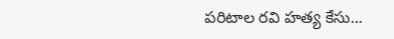పరిటాల రవి హత్య కేసు...